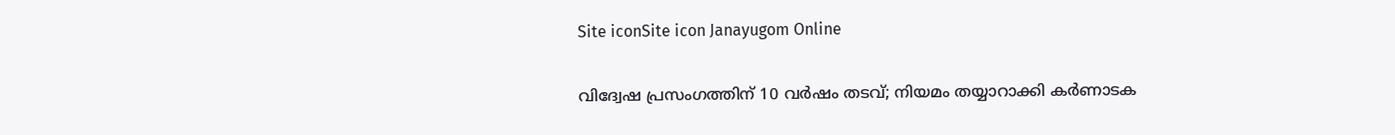Site iconSite icon Janayugom Online

വിദ്വേഷ പ്രസംഗത്തിന് 10 വര്‍ഷം തടവ്; നിയമം തയ്യാറാക്കി കര്‍ണാടക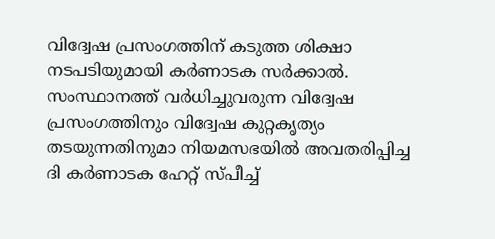വിദ്വേഷ പ്രസംഗത്തിന് കടുത്ത ശിക്ഷാ നടപടിയുമായി കര്‍ണാടക സര്‍ക്കാല്‍. സംസ്ഥാനത്ത് വര്‍ധിച്ചുവരുന്ന വിദ്വേഷ പ്രസംഗത്തിനും വിദ്വേഷ കുറ്റകൃത്യം തടയുന്നതിനുമാ നിയമസഭയില്‍ അവതരിപ്പിച്ച ദി കര്‍ണാടക ഹേറ്റ് സ്പീച്ച്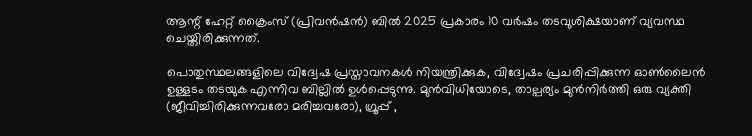ആന്റ് ഹേറ്റ് ക്രൈംസ് (പ്രിവന്‍ഷന്‍) ബില്‍ 2025 പ്രകാരം 10 വര്‍ഷം തടവുശിക്ഷയാണ് വ്യവസ്ഥ ചെയ്തിരിക്കുന്നത്.

പൊതുസ്ഥലങ്ങളിലെ വിദ്വേഷ പ്രസ്താവനകള്‍ നിയന്ത്രിക്കുക, വിദ്വേഷം പ്രചരിപ്പിക്കുന്ന ഓണ്‍ലൈന്‍ ഉള്ളടം തടയുക എന്നിവ ബില്ലില്‍ ഉള്‍പ്പെടുന്നു. മുന്‍വിധിയോടെ, താല്പര്യം മുന്‍നിര്‍ത്തി ഒരു വ്യക്തി (ജീവിച്ചിരിക്കുന്നവരോ മരിച്ചവരോ), ഗ്രൂപ്പ് ,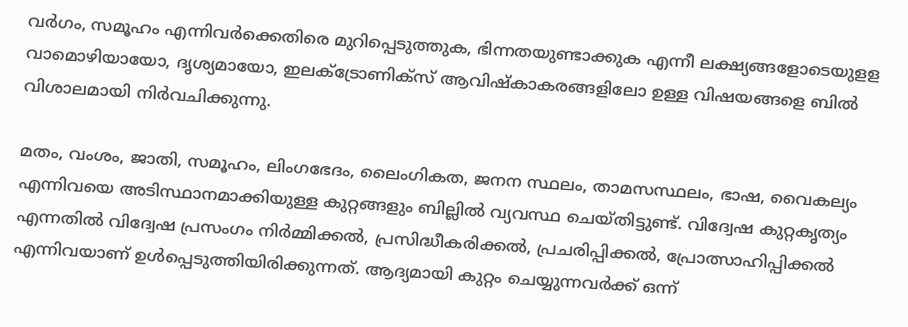വര്‍ഗം, സമൂഹം എന്നിവര്‍ക്കെതിരെ മുറിപ്പെടുത്തുക, ഭിന്നതയുണ്ടാക്കുക എന്നീ ലക്ഷ്യങ്ങളോടെയുളള വാമൊഴിയായോ, ദ‍‍ൃശ്യമായോ, ഇലക്ട്രോണിക്സ് ആവിഷ്കാകരങ്ങളിലോ ഉള്ള വിഷയങ്ങളെ ബില്‍ വിശാലമായി നിര്‍വചിക്കുന്നു.

മതം, വംശം, ജാതി, സമൂഹം, ലിംഗഭേദം, ലൈംഗികത, ജനന സ്ഥലം, താമസസ്ഥലം, ഭാഷ, വൈകല്യം എന്നിവയെ അടിസ്ഥാനമാക്കിയുള്ള കുറ്റങ്ങളും ബില്ലില്‍ വ്യവസ്ഥ ചെയ്തിട്ടുണ്ട്. വിദ്വേഷ കുറ്റകൃത്യം എന്നതില്‍ വിദ്വേഷ പ്രസംഗം നിര്‍മ്മിക്കല്‍, പ്രസിദ്ധീകരിക്കല്‍, പ്രചരിപ്പിക്കല്‍, പ്രോത്സാഹിപ്പിക്കല്‍ എന്നിവയാണ് ഉള്‍പ്പെടുത്തിയിരിക്കുന്നത്. ആദ്യമായി കുറ്റം ചെയ്യുന്നവര്‍ക്ക് ഒന്ന്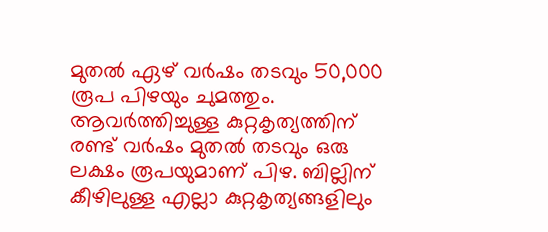മുതല്‍ ഏഴ് വര്‍ഷം തടവും 50,000 രൂപ പിഴയും ചുമത്തും. ആവര്‍ത്തിച്ചുള്ള കുറ്റകൃത്യത്തിന് രണ്ട് വര്‍ഷം മുതല്‍ തടവും ഒരു ലക്ഷം രൂപയുമാണ് പിഴ. ബില്ലിന് കീഴിലുള്ള എല്ലാ കുറ്റകൃത്യങ്ങളിലും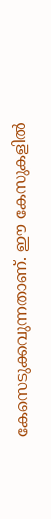കേസെടുക്കവുന്നതാണ്. ഈ കേസുകളില്‍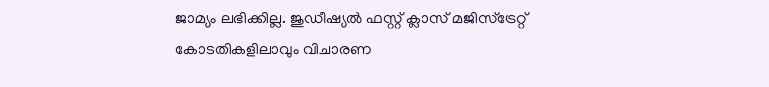ജാമ്യം ലഭിക്കില്ല. ജുഡീഷ്യല്‍ ഫസ്റ്റ് ക്ലാസ് മജിസ്ട്രേറ്റ് കോടതികളിലാവും വിചാരണ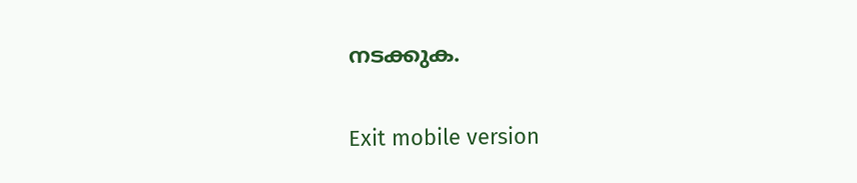നടക്കുക.

Exit mobile version